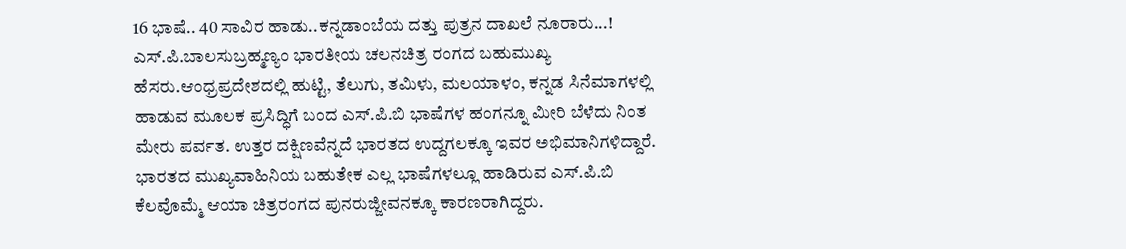16 ಭಾಷೆ.. 40 ಸಾವಿರ ಹಾಡು..ಕನ್ನಡಾಂಬೆಯ ದತ್ತು ಪುತ್ರನ ದಾಖಲೆ ನೂರಾರು...!
ಎಸ್.ಪಿ.ಬಾಲಸುಬ್ರಹ್ಮಣ್ಯಂ ಭಾರತೀಯ ಚಲನಚಿತ್ರ ರಂಗದ ಬಹುಮುಖ್ಯ ಹೆಸರು.ಆಂಧ್ರಪ್ರದೇಶದಲ್ಲಿ ಹುಟ್ಟಿ, ತೆಲುಗು, ತಮಿಳು, ಮಲಯಾಳಂ, ಕನ್ನಡ ಸಿನೆಮಾಗಳಲ್ಲಿ ಹಾಡುವ ಮೂಲಕ ಪ್ರಸಿದ್ಧಿಗೆ ಬಂದ ಎಸ್.ಪಿ.ಬಿ ಭಾಷೆಗಳ ಹಂಗನ್ನೂ ಮೀರಿ ಬೆಳೆದು ನಿಂತ ಮೇರು ಪರ್ವತ. ಉತ್ತರ ದಕ್ಷಿಣವೆನ್ನದೆ ಭಾರತದ ಉದ್ದಗಲಕ್ಕೂ ಇವರ ಅಭಿಮಾನಿಗಳಿದ್ದಾರೆ. ಭಾರತದ ಮುಖ್ಯವಾಹಿನಿಯ ಬಹುತೇಕ ಎಲ್ಲ ಭಾಷೆಗಳಲ್ಲೂ ಹಾಡಿರುವ ಎಸ್.ಪಿ.ಬಿ ಕೆಲವೊಮ್ಮೆ ಆಯಾ ಚಿತ್ರರಂಗದ ಪುನರುಜ್ಜೀವನಕ್ಕೂ ಕಾರಣರಾಗಿದ್ದರು.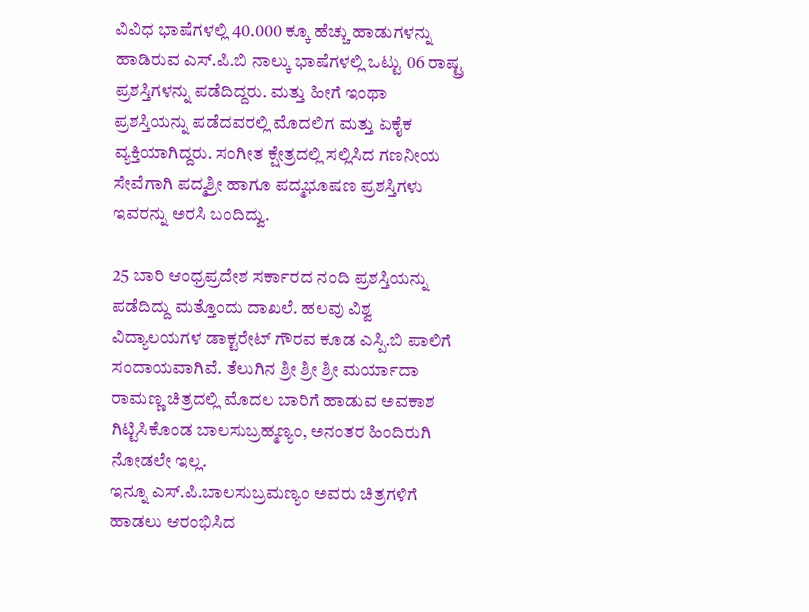ವಿವಿಧ ಭಾಷೆಗಳಲ್ಲಿ 40.000 ಕ್ಕೂ ಹೆಚ್ಚು ಹಾಡುಗಳನ್ನು ಹಾಡಿರುವ ಎಸ್.ಪಿ.ಬಿ ನಾಲ್ಕು ಭಾಷೆಗಳಲ್ಲಿ ಒಟ್ಟು 06 ರಾಷ್ಟ್ರ ಪ್ರಶಸ್ತಿಗಳನ್ನು ಪಡೆದಿದ್ದರು. ಮತ್ತು ಹೀಗೆ ಇಂಥಾ ಪ್ರಶಸ್ತಿಯನ್ನು ಪಡೆದವರಲ್ಲಿ ಮೊದಲಿಗ ಮತ್ತು ಏಕೈಕ ವ್ಯಕ್ತಿಯಾಗಿದ್ದರು. ಸಂಗೀತ ಕ್ಷೇತ್ರದಲ್ಲಿ ಸಲ್ಲಿಸಿದ ಗಣನೀಯ ಸೇವೆಗಾಗಿ ಪದ್ಮಶ್ರೀ ಹಾಗೂ ಪದ್ಮಭೂಷಣ ಪ್ರಶಸ್ತಿಗಳು ಇವರನ್ನು ಅರಸಿ ಬಂದಿದ್ವು.

25 ಬಾರಿ ಆಂಧ್ರಪ್ರದೇಶ ಸರ್ಕಾರದ ನಂದಿ ಪ್ರಶಸ್ತಿಯನ್ನು ಪಡೆದಿದ್ದು ಮತ್ತೊಂದು ದಾಖಲೆ. ಹಲವು ವಿಶ್ವ ವಿದ್ಯಾಲಯಗಳ ಡಾಕ್ಟರೇಟ್ ಗೌರವ ಕೂಡ ಎಸ್ಪಿ.ಬಿ ಪಾಲಿಗೆ ಸಂದಾಯವಾಗಿವೆ. ತೆಲುಗಿನ ಶ್ರೀ ಶ್ರೀ ಶ್ರೀ ಮರ್ಯಾದಾ ರಾಮಣ್ಣ ಚಿತ್ರದಲ್ಲಿ ಮೊದಲ ಬಾರಿಗೆ ಹಾಡುವ ಅವಕಾಶ ಗಿಟ್ಟಿಸಿಕೊಂಡ ಬಾಲಸುಬ್ರಹ್ಮಣ್ಯಂ, ಅನಂತರ ಹಿಂದಿರುಗಿ ನೋಡಲೇ ಇಲ್ಲ.
ಇನ್ನೂ ಎಸ್.ಪಿ.ಬಾಲಸುಬ್ರಮಣ್ಯಂ ಅವರು ಚಿತ್ರಗಳಿಗೆ ಹಾಡಲು ಆರಂಭಿಸಿದ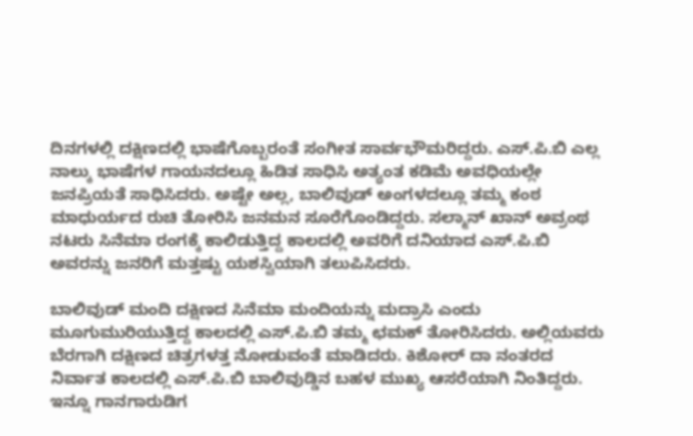ದಿನಗಳಲ್ಲಿ ದಕ್ಷಿಣದಲ್ಲಿ ಭಾಷೆಗೊಬ್ಬರಂತೆ ಸಂಗೀತ ಸಾರ್ವಭೌಮರಿದ್ದರು. ಎಸ್.ಪಿ.ಬಿ ಎಲ್ಲ ನಾಲ್ಕು ಭಾಷೆಗಳ ಗಾಯನದಲ್ಲೂ ಹಿಡಿತ ಸಾಧಿಸಿ ಅತ್ಯಂತ ಕಡಿಮೆ ಅವಧಿಯಲ್ಲೇ ಜನಪ್ರಿಯತೆ ಸಾಧಿಸಿದರು. ಅಷ್ಟೇ ಅಲ್ಲ, ಬಾಲಿವುಡ್ ಅಂಗಳದಲ್ಲೂ ತಮ್ಮ ಕಂಠ ಮಾಧುರ್ಯದ ರುಚಿ ತೋರಿಸಿ ಜನಮನ ಸೂರೆಗೊಂಡಿದ್ದರು. ಸಲ್ಮಾನ್ ಖಾನ್ ಅವ್ರಂಥ ನಟರು ಸಿನೆಮಾ ರಂಗಕ್ಕೆ ಕಾಲಿಡುತ್ತಿದ್ದ ಕಾಲದಲ್ಲಿ ಅವರಿಗೆ ದನಿಯಾದ ಎಸ್.ಪಿ.ಬಿ ಅವರನ್ನು ಜನರಿಗೆ ಮತ್ತಷ್ಟು ಯಶಸ್ವಿಯಾಗಿ ತಲುಪಿಸಿದರು.

ಬಾಲಿವುಡ್ ಮಂದಿ ದಕ್ಷಿಣದ ಸಿನೆಮಾ ಮಂದಿಯನ್ನು ಮದ್ರಾಸಿ ಎಂದು ಮೂಗುಮುರಿಯುತ್ತಿದ್ದ ಕಾಲದಲ್ಲಿ ಎಸ್.ಪಿ.ಬಿ ತಮ್ಮ ಛಮಕ್ ತೋರಿಸಿದರು. ಅಲ್ಲಿಯವರು ಬೆರಗಾಗಿ ದಕ್ಷಿಣದ ಚಿತ್ರಗಳತ್ತ ನೋಡುವಂತೆ ಮಾಡಿದರು. ಕಿಶೋರ್ ದಾ ನಂತರದ ನಿರ್ವಾತ ಕಾಲದಲ್ಲಿ ಎಸ್.ಪಿ.ಬಿ ಬಾಲಿವುಡ್ಡಿನ ಬಹಳ ಮುಖ್ಯ ಆಸರೆಯಾಗಿ ನಿಂತಿದ್ದರು.
ಇನ್ನೂ ಗಾನಗಾರುಡಿಗ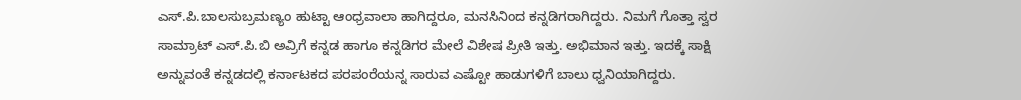ಎಸ್.ಪಿ.ಬಾಲಸುಬ್ರಮಣ್ಯಂ ಹುಟ್ಟಾ ಆಂಧ್ರವಾಲಾ ಹಾಗಿದ್ದರೂ, ಮನಸಿನಿಂದ ಕನ್ನಡಿಗರಾಗಿದ್ದರು. ನಿಮಗೆ ಗೊತ್ತಾ ಸ್ವರ ಸಾಮ್ರಾಟ್ ಎಸ್.ಪಿ.ಬಿ ಅವ್ರಿಗೆ ಕನ್ನಡ ಹಾಗೂ ಕನ್ನಡಿಗರ ಮೇಲೆ ವಿಶೇಷ ಪ್ರೀತಿ ಇತ್ತು. ಅಭಿಮಾನ ಇತ್ತು. ಇದಕ್ಕೆ ಸಾಕ್ಷಿ ಅನ್ನುವಂತೆ ಕನ್ನಡದಲ್ಲಿ ಕರ್ನಾಟಕದ ಪರಪಂರೆಯನ್ನ ಸಾರುವ ಎಷ್ಟೋ ಹಾಡುಗಳಿಗೆ ಬಾಲು ಧ್ವನಿಯಾಗಿದ್ದರು.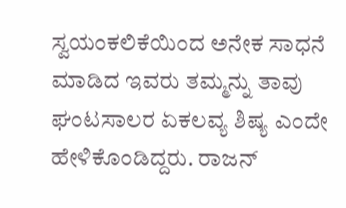ಸ್ವಯಂಕಲಿಕೆಯಿಂದ ಅನೇಕ ಸಾಧನೆ ಮಾಡಿದ ಇವರು ತಮ್ಮನ್ನು ತಾವು ಘಂಟಸಾಲರ ಏಕಲವ್ಯ ಶಿಷ್ಯ ಎಂದೇ ಹೇಳಿಕೊಂಡಿದ್ದರು. ರಾಜನ್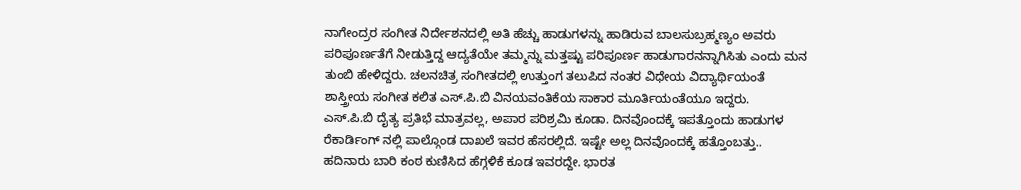ನಾಗೇಂದ್ರರ ಸಂಗೀತ ನಿರ್ದೇಶನದಲ್ಲಿ ಅತಿ ಹೆಚ್ಚು ಹಾಡುಗಳನ್ನು ಹಾಡಿರುವ ಬಾಲಸುಬ್ರಹ್ಮಣ್ಯಂ ಅವರು ಪರಿಪೂರ್ಣತೆಗೆ ನೀಡುತ್ತಿದ್ದ ಆದ್ಯತೆಯೇ ತಮ್ಮನ್ನು ಮತ್ತಷ್ಟು ಪರಿಪೂರ್ಣ ಹಾಡುಗಾರನನ್ನಾಗಿಸಿತು ಎಂದು ಮನ ತುಂಬಿ ಹೇಳಿದ್ದರು. ಚಲನಚಿತ್ರ ಸಂಗೀತದಲ್ಲಿ ಉತ್ತುಂಗ ತಲುಪಿದ ನಂತರ ವಿಧೇಯ ವಿದ್ಯಾರ್ಥಿಯಂತೆ ಶಾಸ್ತ್ರೀಯ ಸಂಗೀತ ಕಲಿತ ಎಸ್.ಪಿ.ಬಿ ವಿನಯವಂತಿಕೆಯ ಸಾಕಾರ ಮೂರ್ತಿಯಂತೆಯೂ ಇದ್ದರು.
ಎಸ್.ಪಿ.ಬಿ ದೈತ್ಯ ಪ್ರತಿಭೆ ಮಾತ್ರವಲ್ಲ, ಅಪಾರ ಪರಿಶ್ರಮಿ ಕೂಡಾ. ದಿನವೊಂದಕ್ಕೆ ಇಪತ್ತೊಂದು ಹಾಡುಗಳ ರೆಕಾರ್ಡಿಂಗ್ ನಲ್ಲಿ ಪಾಲ್ಗೊಂಡ ದಾಖಲೆ ಇವರ ಹೆಸರಲ್ಲಿದೆ. ಇಷ್ಟೇ ಅಲ್ಲ ದಿನವೊಂದಕ್ಕೆ ಹತ್ತೊಂಬತ್ತು.. ಹದಿನಾರು ಬಾರಿ ಕಂಠ ಕುಣಿಸಿದ ಹೆಗ್ಗಳಿಕೆ ಕೂಡ ಇವರದ್ದೇ. ಭಾರತ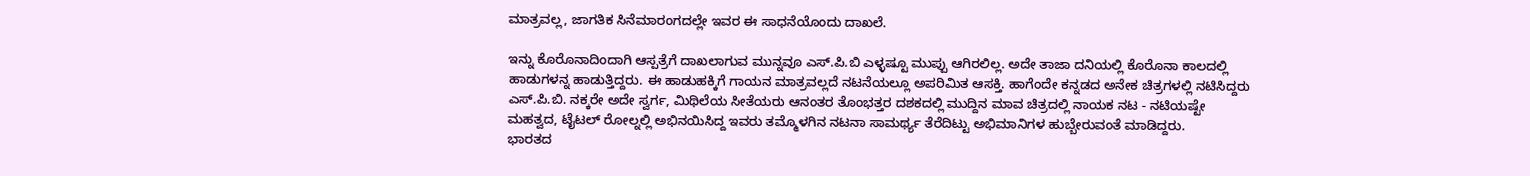ಮಾತ್ರವಲ್ಲ, ಜಾಗತಿಕ ಸಿನೆಮಾರಂಗದಲ್ಲೇ ಇವರ ಈ ಸಾಧನೆಯೊಂದು ದಾಖಲೆ.

ಇನ್ನು ಕೊರೊನಾದಿಂದಾಗಿ ಆಸ್ಪತ್ರೆಗೆ ದಾಖಲಾಗುವ ಮುನ್ನವೂ ಎಸ್.ಪಿ.ಬಿ ಎಳ್ಳಷ್ಟೂ ಮುಪ್ಪು ಆಗಿರಲಿಲ್ಲ. ಅದೇ ತಾಜಾ ದನಿಯಲ್ಲಿ ಕೊರೊನಾ ಕಾಲದಲ್ಲಿ ಹಾಡುಗಳನ್ನ ಹಾಡುತ್ತಿದ್ದರು. ಈ ಹಾಡುಹಕ್ಕಿಗೆ ಗಾಯನ ಮಾತ್ರವಲ್ಲದೆ ನಟನೆಯಲ್ಲೂ ಅಪರಿಮಿತ ಆಸಕ್ತಿ. ಹಾಗೆಂದೇ ಕನ್ನಡದ ಅನೇಕ ಚಿತ್ರಗಳಲ್ಲಿ ನಟಿಸಿದ್ದರು ಎಸ್.ಪಿ.ಬಿ. ನಕ್ಕರೇ ಅದೇ ಸ್ವರ್ಗ, ಮಿಥಿಲೆಯ ಸೀತೆಯರು ಆನಂತರ ತೊಂಭತ್ತರ ದಶಕದಲ್ಲಿ ಮುದ್ದಿನ ಮಾವ ಚಿತ್ರದಲ್ಲಿ ನಾಯಕ ನಟ - ನಟಿಯಷ್ಟೇ ಮಹತ್ವದ, ಟೈಟಲ್ ರೋಲ್ನಲ್ಲಿ ಅಭಿನಯಿಸಿದ್ದ ಇವರು ತಮ್ಮೊಳಗಿನ ನಟನಾ ಸಾಮರ್ಥ್ಯ ತೆರೆದಿಟ್ಟು ಅಭಿಮಾನಿಗಳ ಹುಬ್ಬೇರುವಂತೆ ಮಾಡಿದ್ದರು.
ಭಾರತದ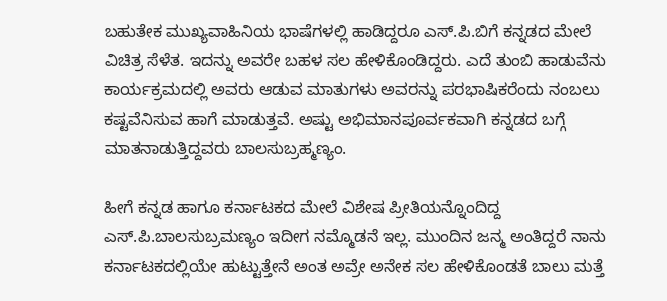ಬಹುತೇಕ ಮುಖ್ಯವಾಹಿನಿಯ ಭಾಷೆಗಳಲ್ಲಿ ಹಾಡಿದ್ದರೂ ಎಸ್.ಪಿ.ಬಿಗೆ ಕನ್ನಡದ ಮೇಲೆ ವಿಚಿತ್ರ ಸೆಳೆತ. ಇದನ್ನು ಅವರೇ ಬಹಳ ಸಲ ಹೇಳಿಕೊಂಡಿದ್ದರು. ಎದೆ ತುಂಬಿ ಹಾಡುವೆನು ಕಾರ್ಯಕ್ರಮದಲ್ಲಿ ಅವರು ಆಡುವ ಮಾತುಗಳು ಅವರನ್ನು ಪರಭಾಷಿಕರೆಂದು ನಂಬಲು ಕಷ್ಟವೆನಿಸುವ ಹಾಗೆ ಮಾಡುತ್ತವೆ. ಅಷ್ಟು ಅಭಿಮಾನಪೂರ್ವಕವಾಗಿ ಕನ್ನಡದ ಬಗ್ಗೆ ಮಾತನಾಡುತ್ತಿದ್ದವರು ಬಾಲಸುಬ್ರಹ್ಮಣ್ಯಂ.

ಹೀಗೆ ಕನ್ನಡ ಹಾಗೂ ಕರ್ನಾಟಕದ ಮೇಲೆ ವಿಶೇಷ ಪ್ರೀತಿಯನ್ನೊಂದಿದ್ದ ಎಸ್.ಪಿ.ಬಾಲಸುಬ್ರಮಣ್ಯಂ ಇದೀಗ ನಮ್ಮೊಡನೆ ಇಲ್ಲ. ಮುಂದಿನ ಜನ್ಮ ಅಂತಿದ್ದರೆ ನಾನು ಕರ್ನಾಟಕದಲ್ಲಿಯೇ ಹುಟ್ಟುತ್ತೇನೆ ಅಂತ ಅವ್ರೇ ಅನೇಕ ಸಲ ಹೇಳಿಕೊಂಡತೆ ಬಾಲು ಮತ್ತೆ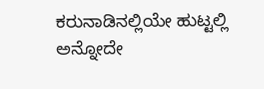ಕರುನಾಡಿನಲ್ಲಿಯೇ ಹುಟ್ಟಲ್ಲಿ ಅನ್ನೋದೇ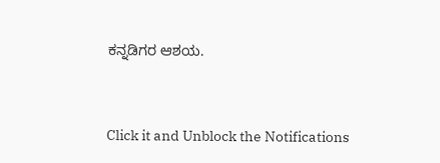ಕನ್ನಡಿಗರ ಆಶಯ.


Click it and Unblock the Notifications